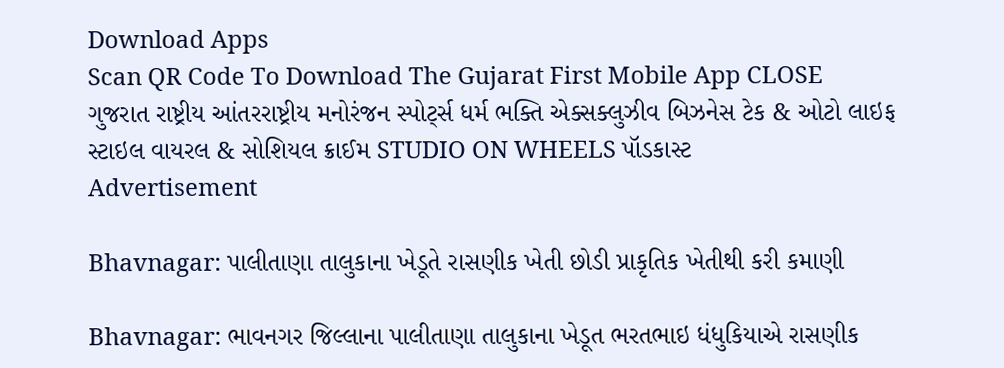Download Apps
Scan QR Code To Download The Gujarat First Mobile App CLOSE
ગુજરાત રાષ્ટ્રીય આંતરરાષ્ટ્રીય મનોરંજન સ્પોર્ટ્સ ધર્મ ભક્તિ એક્સક્લુઝીવ બિઝનેસ ટેક & ઓટો લાઇફ સ્ટાઇલ વાયરલ & સોશિયલ ક્રાઈમ STUDIO ON WHEELS પૉડકાસ્ટ
Advertisement

Bhavnagar: પાલીતાણા તાલુકાના ખેડૂતે રાસણીક ખેતી છોડી પ્રાકૃતિક ખેતીથી કરી કમાણી

Bhavnagar: ભાવનગર જિલ્લાના પાલીતાણા તાલુકાના ખેડૂત ભરતભાઇ ધંધુકિયાએ રાસણીક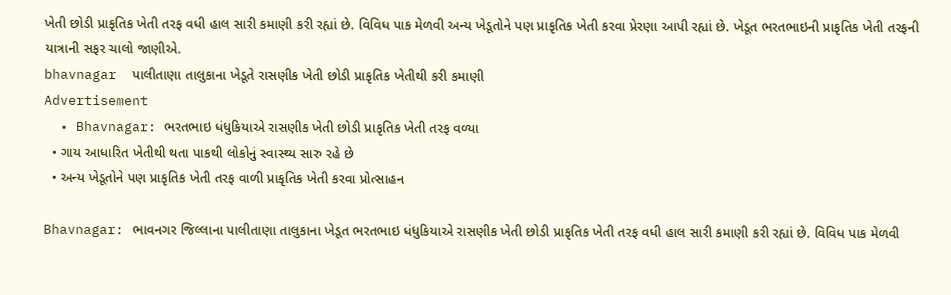ખેતી છોડી પ્રાકૃતિક ખેતી તરફ વધી હાલ સારી કમાણી કરી રહ્યાં છે. વિવિધ પાક મેળવી અન્ય ખેડૂતોને પણ પ્રાકૃતિક ખેતી કરવા પ્રેરણા આપી રહ્યાં છે. ખેડૂત ભરતભાઇની પ્રાકૃતિક ખેતી તરફની યાત્રાની સફર ચાલો જાણીએ.
bhavnagar  પાલીતાણા તાલુકાના ખેડૂતે રાસણીક ખેતી છોડી પ્રાકૃતિક ખેતીથી કરી કમાણી
Advertisement
  • Bhavnagar: ભરતભાઇ ધંધુકિયાએ રાસણીક ખેતી છોડી પ્રાકૃતિક ખેતી તરફ વળ્યા
  • ગાય આધારિત ખેતીથી થતા પાકથી લોકોનું સ્વાસ્થ્ય સારુ રહે છે
  • અન્ય ખેડૂતોને પણ પ્રાકૃતિક ખેતી તરફ વાળી પ્રાકૃતિક ખેતી કરવા પ્રોત્સાહન

Bhavnagar: ભાવનગર જિલ્લાના પાલીતાણા તાલુકાના ખેડૂત ભરતભાઇ ધંધુકિયાએ રાસણીક ખેતી છોડી પ્રાકૃતિક ખેતી તરફ વધી હાલ સારી કમાણી કરી રહ્યાં છે. વિવિધ પાક મેળવી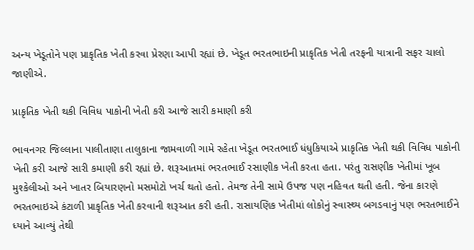અન્ય ખેડૂતોને પણ પ્રાકૃતિક ખેતી કરવા પ્રેરણા આપી રહ્યાં છે. ખેડૂત ભરતભાઇની પ્રાકૃતિક ખેતી તરફની યાત્રાની સફર ચાલો જાણીએ.

પ્રાકૃતિક ખેતી થકી વિવિધ પાકોની ખેતી કરી આજે સારી કમાણી કરી

ભાવનગર જિલ્લાના પાલીતાણા તાલુકાના જામવાળી ગામે રહેતા ખેડૂત ભરતભાઈ ધંધુકિયાએ પ્રાકૃતિક ખેતી થકી વિવિધ પાકોની ખેતી કરી આજે સારી કમાણી કરી રહ્યાં છે. શરૂઆતમાં ભરતભાઈ રસાણીક ખેતી કરતા હતા. પરંતુ રાસણીક ખેતીમાં ખૂબ મુશ્કેલીઓ અને ખાતર બિયારણનો મસમોટો ખર્ચ થતો હતો. તેમજ તેની સામે ઉપજ પણ નહિવત થતી હતી. જેના કારણે ભરતભાઇએ કંટાળી પ્રાકૃતિક ખેતી કરવાની શરૂઆત કરી હતી. રાસાયણિક ખેતીમાં લોકોનું સ્વાસ્થ્ય બગડવાનું પણ ભરતભાઈને ધ્યાને આવ્યું તેથી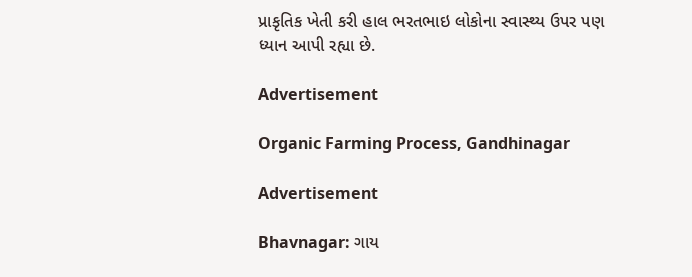પ્રાકૃતિક ખેતી કરી હાલ ભરતભાઇ લોકોના સ્વાસ્થ્ય ઉપર પણ ધ્યાન આપી રહ્યા છે.

Advertisement

Organic Farming Process, Gandhinagar

Advertisement

Bhavnagar: ગાય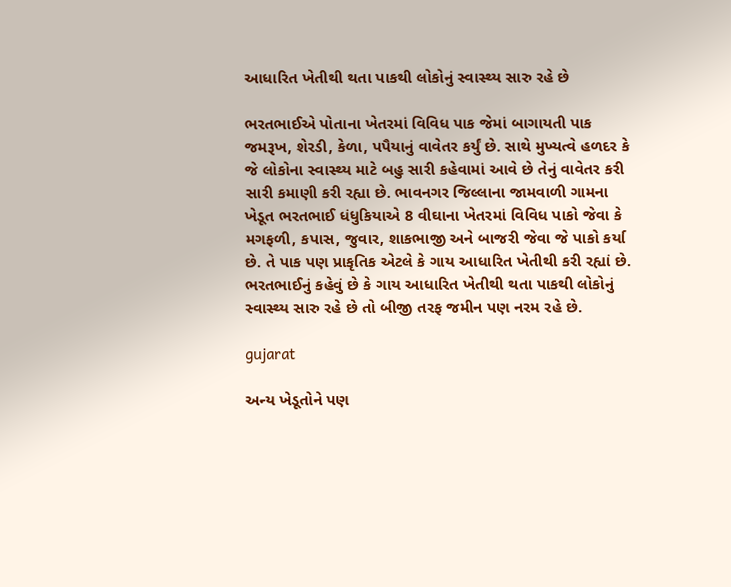આધારિત ખેતીથી થતા પાકથી લોકોનું સ્વાસ્થ્ય સારુ રહે છે

ભરતભાઈએ પોતાના ખેતરમાં વિવિધ પાક જેમાં બાગાયતી પાક જમરૂખ, શેરડી, કેળા, પપૈયાનું વાવેતર કર્યું છે. સાથે મુખ્યત્વે હળદર કે જે લોકોના સ્વાસ્થ્ય માટે બહુ સારી કહેવામાં આવે છે તેનું વાવેતર કરી સારી કમાણી કરી રહ્યા છે. ભાવનગર જિલ્લાના જામવાળી ગામના ખેડૂત ભરતભાઈ ધંધુકિયાએ 8 વીઘાના ખેતરમાં વિવિધ પાકો જેવા કે મગફળી, કપાસ, જુવાર, શાકભાજી અને બાજરી જેવા જે પાકો કર્યા છે. તે પાક પણ પ્રાકૃતિક એટલે કે ગાય આધારિત ખેતીથી કરી રહ્યાં છે. ભરતભાઈનું કહેવું છે કે ગાય આધારિત ખેતીથી થતા પાકથી લોકોનું સ્વાસ્થ્ય સારુ રહે છે તો બીજી તરફ જમીન પણ નરમ રહે છે.

gujarat

અન્ય ખેડૂતોને પણ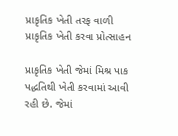પ્રાકૃતિક ખેતી તરફ વાળી પ્રાકૃતિક ખેતી કરવા પ્રોત્સાહન

પ્રાકૃતિક ખેતી જેમાં મિશ્ર પાક પદ્ધતિથી ખેતી કરવામાં આવી રહી છે. જેમાં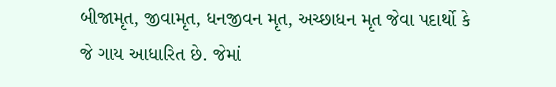બીજામૃત, જીવામૃત, ધનજીવન મૃત, અચ્છાધન મૃત જેવા પદાર્થો કે જે ગાય આધારિત છે. જેમાં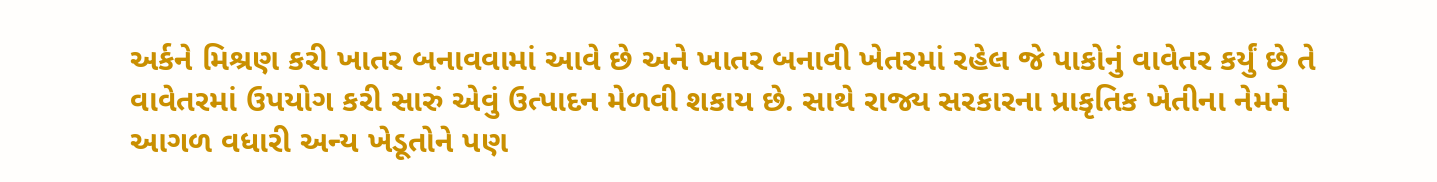અર્કને મિશ્રણ કરી ખાતર બનાવવામાં આવે છે અને ખાતર બનાવી ખેતરમાં રહેલ જે પાકોનું વાવેતર કર્યું છે તે વાવેતરમાં ઉપયોગ કરી સારું એવું ઉત્પાદન મેળવી શકાય છે. સાથે રાજ્ય સરકારના પ્રાકૃતિક ખેતીના નેમને આગળ વધારી અન્ય ખેડૂતોને પણ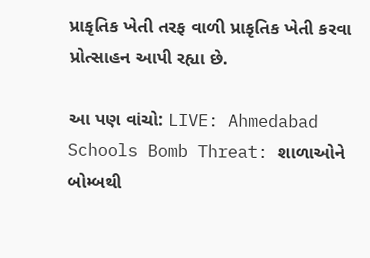પ્રાકૃતિક ખેતી તરફ વાળી પ્રાકૃતિક ખેતી કરવા પ્રોત્સાહન આપી રહ્યા છે.

આ પણ વાંચો: LIVE: Ahmedabad Schools Bomb Threat: શાળાઓને બોમ્બથી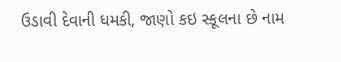ઉડાવી દેવાની ધમકી, જાણો કઇ સ્કૂલના છે નામ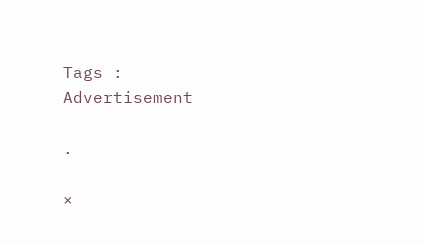Tags :
Advertisement

.

×